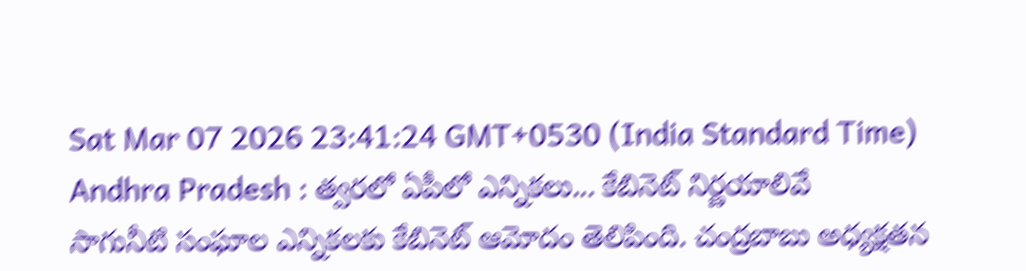Sat Mar 07 2026 23:41:24 GMT+0530 (India Standard Time)
Andhra Pradesh : త్వరలో ఏపీలో ఎన్నికలు... కేబినెట్ నిర్ణయాలివే
సాగునీటి సంఘాల ఎన్నికలకు కేబినెట్ ఆమోదం తెలిపింది. చంద్రబాబు అధ్యక్షతన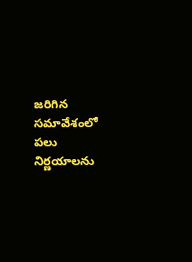జరిగిన సమావేశంలో పలు నిర్ణయాలను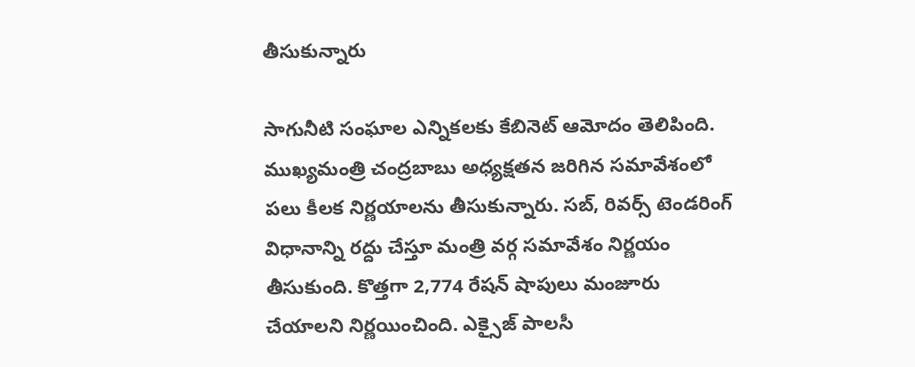తీసుకున్నారు

సాగునీటి సంఘాల ఎన్నికలకు కేబినెట్ ఆమోదం తెలిపింది. ముఖ్యమంత్రి చంద్రబాబు అధ్యక్షతన జరిగిన సమావేశంలో పలు కీలక నిర్ణయాలను తీసుకున్నారు. సబ్, రివర్స్ టెండరింగ్ విధానాన్ని రద్దు చేస్తూ మంత్రి వర్గ సమావేశం నిర్ణయం తీసుకుంది. కొత్తగా 2,774 రేషన్ షాపులు మంజూరు చేయాలని నిర్ణయించింది. ఎక్సైజ్ పాలసీ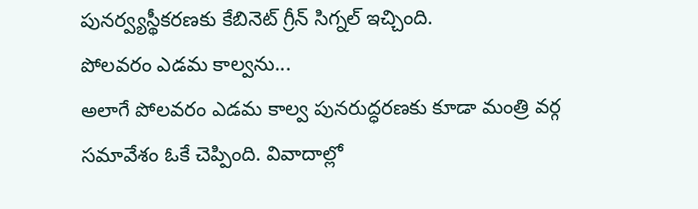పునర్వ్యస్థీకరణకు కేబినెట్ గ్రీన్ సిగ్నల్ ఇచ్చింది.
పోలవరం ఎడమ కాల్వను...
అలాగే పోలవరం ఎడమ కాల్వ పునరుద్ధరణకు కూడా మంత్రి వర్గ సమావేశం ఓకే చెప్పింది. వివాదాల్లో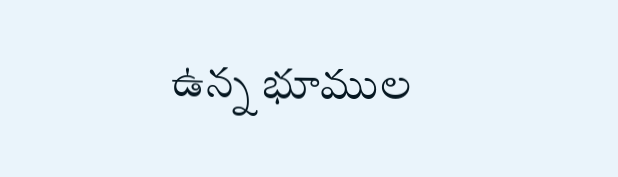ఉన్న భూముల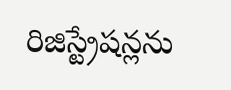రిజిస్ట్రేషన్లను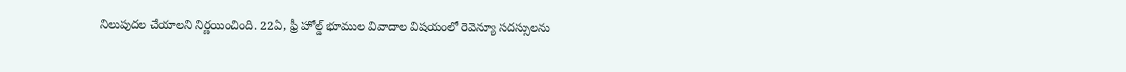నిలుపుదల చేయాలని నిర్ణయించింది. 22ఏ, ఫ్రీ హోల్డ్ భూముల వివాదాల విషయంలో రెవెన్యూ సదస్సులను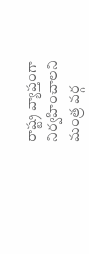రాష్ట్ర వ్యాప్తంగా నిర్వహించాలని మంత్ర వర్గ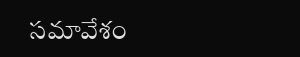సమావేశం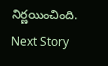నిర్ణయించింది.
Next Story